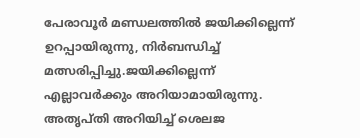പേരാവൂർ മണ്ഡലത്തിൽ ജയിക്കില്ലെന്ന് ഉറപ്പായിരുന്നു, നിർബന്ധിച്ച് മത്സരിപ്പിച്ചു.ജയിക്കില്ലെന്ന് എല്ലാവർക്കും അറിയാമായിരുന്നു. അതൃപ്തി അറിയിച്ച് ശെലജ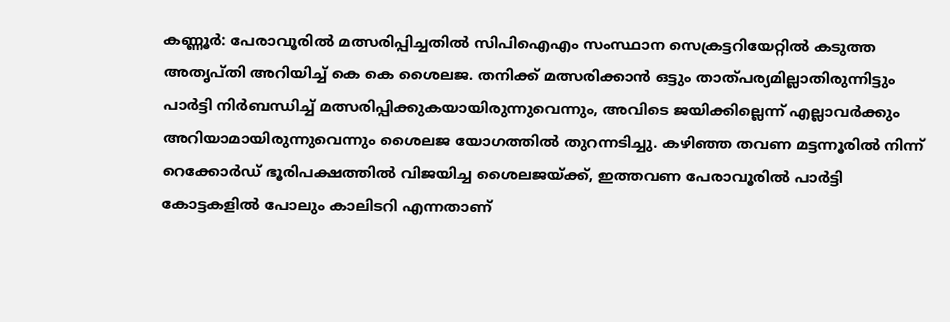കണ്ണൂര്‍: പേരാവൂരില്‍ മത്സരിപ്പിച്ചതില്‍ സിപിഐഎം സംസ്ഥാന സെക്രട്ടറിയേറ്റില്‍ കടുത്ത അതൃപ്തി അറിയിച്ച് കെ കെ ശൈലജ. തനിക്ക് മത്സരിക്കാൻ ഒട്ടും താത്പര്യമില്ലാതിരുന്നിട്ടും പാർട്ടി നിർബന്ധിച്ച് മത്സരിപ്പിക്കുകയായിരുന്നുവെന്നും, അവിടെ ജയിക്കില്ലെന്ന് എല്ലാവർക്കും അറിയാമായിരുന്നുവെന്നും ശൈലജ യോഗത്തിൽ തുറന്നടിച്ചു. കഴിഞ്ഞ തവണ മട്ടന്നൂരിൽ നിന്ന് റെക്കോർഡ് ഭൂരിപക്ഷത്തിൽ വിജയിച്ച ശൈലജയ്ക്ക്, ഇത്തവണ പേരാവൂരിൽ പാർട്ടി കോട്ടകളിൽ പോലും കാലിടറി എന്നതാണ്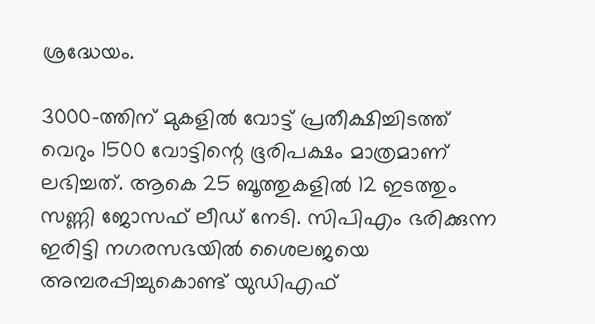ശ്രദ്ധേയം.

3000-ത്തിന് മുകളിൽ വോട്ട് പ്രതീക്ഷിച്ചിടത്ത് വെറും 1500 വോട്ടിന്റെ ഭൂരിപക്ഷം മാത്രമാണ് ലഭിച്ചത്. ആകെ 25 ബൂത്തുകളിൽ 12 ഇടത്തും സണ്ണി ജോസഫ് ലീഡ് നേടി. സിപിഎം ഭരിക്കുന്ന ഇരിട്ടി നഗരസഭയിൽ ശൈലജയെ അമ്പരപ്പിച്ചുകൊണ്ട് യുഡിഎഫ്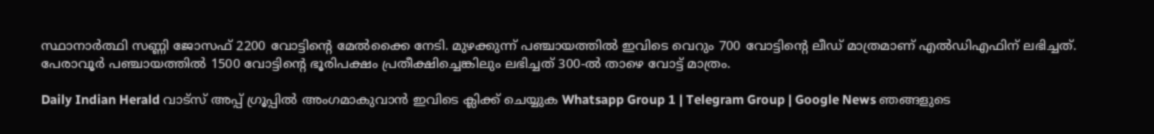സ്ഥാനാർത്ഥി സണ്ണി ജോസഫ് 2200 വോട്ടിന്റെ മേൽക്കൈ നേടി. മുഴക്കുന്ന് പഞ്ചായത്തിൽ ഇവിടെ വെറും 700 വോട്ടിന്റെ ലീഡ് മാത്രമാണ് എൽഡിഎഫിന് ലഭിച്ചത്. പേരാവൂർ പഞ്ചായത്തിൽ 1500 വോട്ടിന്റെ ഭൂരിപക്ഷം പ്രതീക്ഷിച്ചെങ്കിലും ലഭിച്ചത് 300-ൽ താഴെ വോട്ട് മാത്രം.

Daily Indian Herald വാട്സ് അപ്പ് ഗ്രൂപ്പിൽ അംഗമാകുവാൻ ഇവിടെ ക്ലിക്ക് ചെയ്യുക Whatsapp Group 1 | Telegram Group | Google News ഞങ്ങളുടെ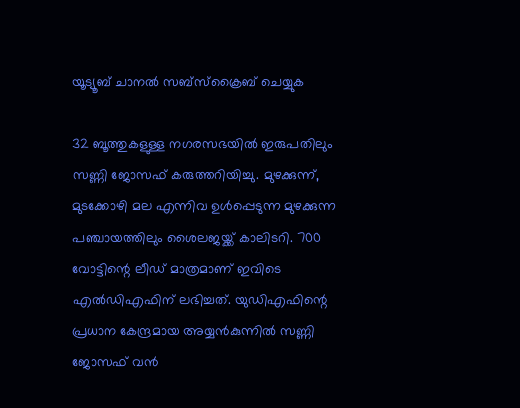യൂട്യൂബ് ചാനൽ സബ്സ്ക്രൈബ് ചെയ്യുക

32 ബൂത്തുകളുള്ള നഗരസഭയില്‍ ഇരുപതിലും സണ്ണി ജോസഫ് കരുത്തറിയിച്ചു. മുഴക്കുന്ന്, മുടക്കോഴി മല എന്നിവ ഉള്‍പ്പെടുന്ന മുഴക്കുന്ന പഞ്ചായത്തിലും ശൈലജയ്ക്ക് കാലിടറി. 700 വോട്ടിന്റെ ലീഡ് മാത്രമാണ് ഇവിടെ എല്‍ഡിഎഫിന് ലഭിച്ചത്. യുഡിഎഫിന്റെ പ്രധാന കേന്ദ്രമായ അയ്യന്‍കുന്നില്‍ സണ്ണി ജോസഫ് വന്‍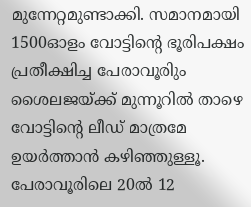മുന്നേറ്റമുണ്ടാക്കി. സമാനമായി 1500ഓളം വോട്ടിന്റെ ഭൂരിപക്ഷം പ്രതീക്ഷിച്ച പേരാവൂരിും ശൈലജയ്ക്ക് മുന്നൂറില്‍ താഴെ വോട്ടിന്റെ ലീഡ് മാത്രമേ ഉയര്‍ത്താന്‍ കഴിഞ്ഞുള്ളൂ. പേരാവൂരിലെ 20ല്‍ 12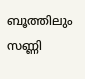ബൂത്തിലും സണ്ണി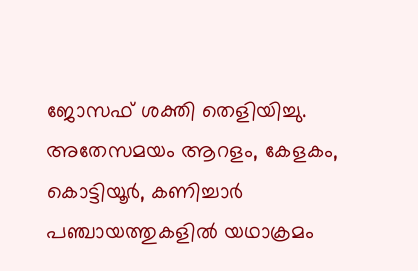ജോസഫ് ശക്തി തെളിയിച്ചു. അതേസമയം ആറളം, കേളകം, കൊട്ടിയൂര്‍, കണിച്ചാര്‍ പഞ്ചായത്തുകളില്‍ യഥാക്രമം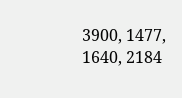3900, 1477, 1640, 2184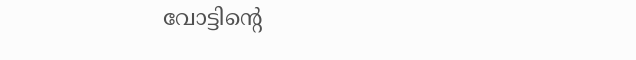വോട്ടിന്റെ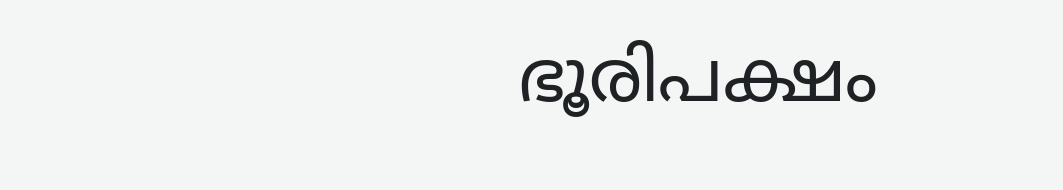ഭൂരിപക്ഷം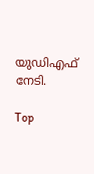യുഡിഎഫ് നേടി.

Top